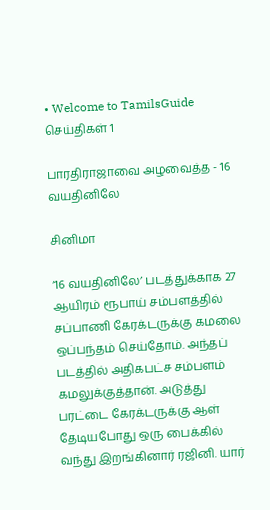• Welcome to TamilsGuide
செய்திகள் 1

பாரதிராஜாவை அழவைத்த - 16 வயதினிலே

சினிமா

‘16 வயதினிலே’ படத்துக்காக 27 ஆயிரம் ரூபாய் சம்பளத்தில் சப்பாணி கேரக்டருக்கு கமலை ஒப்பந்தம் செய்தோம். அந்தப் படத்தில் அதிகபட்ச சம்பளம் கமலுக்குத்தான். அடுத்து பரட்டை கேரக்டருக்கு ஆள் தேடியபோது ஒரு பைக்கில் வந்து இறங்கினார் ரஜினி. யார்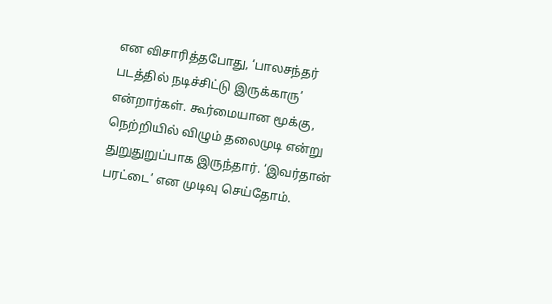என விசாரித்தபோது, ‘பாலசந்தர் படத்தில் நடிச்சிட்டு இருக்காரு’ என்றார்கள். கூர்மையான மூக்கு, நெற்றியில் விழும் தலைமுடி என்று துறுதுறுப்பாக இருந்தார். ‘இவர்தான் பரட்டை’ என முடிவு செய்தோம்.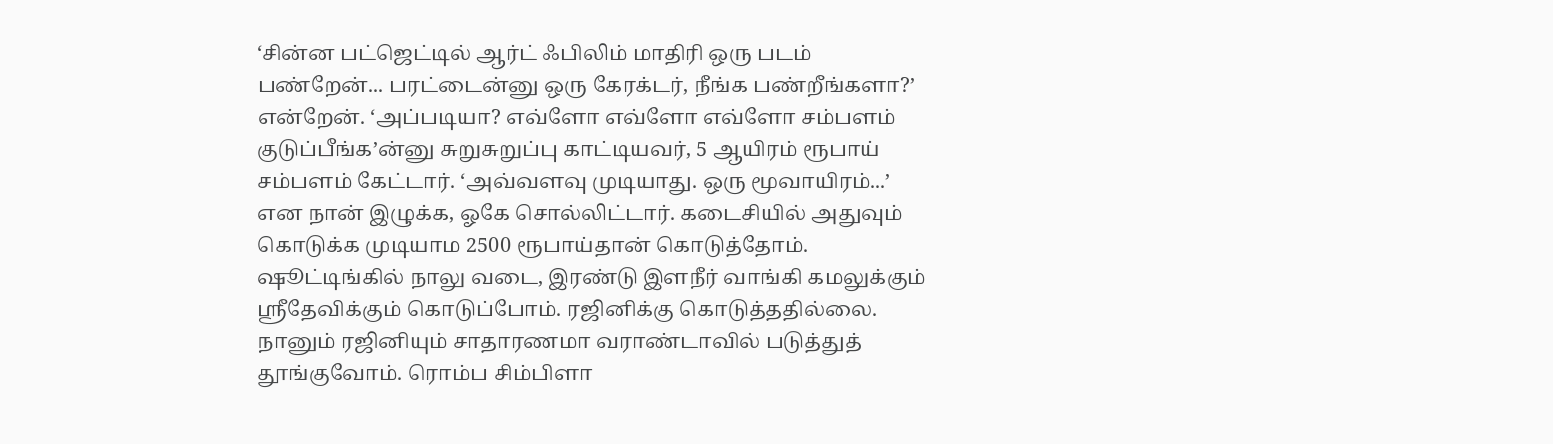‘சின்ன பட்ஜெட்டில் ஆர்ட் ஃபிலிம் மாதிரி ஒரு படம் பண்றேன்... பரட்டைன்னு ஒரு கேரக்டர், நீங்க பண்றீங்களா?’ என்றேன். ‘அப்படியா? எவ்ளோ எவ்ளோ எவ்ளோ சம்பளம் குடுப்பீங்க’ன்னு சுறுசுறுப்பு காட்டியவர், 5 ஆயிரம் ரூபாய் சம்பளம் கேட்டார். ‘அவ்வளவு முடியாது. ஒரு மூவாயிரம்...’ என நான் இழுக்க, ஓகே சொல்லிட்டார். கடைசியில் அதுவும் கொடுக்க முடியாம 2500 ரூபாய்தான் கொடுத்தோம். ஷூட்டிங்கில் நாலு வடை, இரண்டு இளநீர் வாங்கி கமலுக்கும் ஸ்ரீதேவிக்கும் கொடுப்போம். ரஜினிக்கு கொடுத்ததில்லை. நானும் ரஜினியும் சாதாரணமா வராண்டாவில் படுத்துத் தூங்குவோம். ரொம்ப சிம்பிளா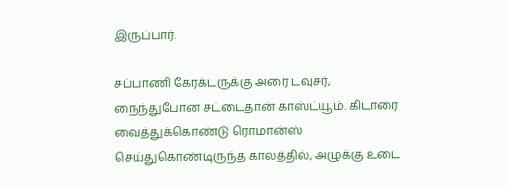இருப்பார்.

சப்பாணி கேரக்டருக்கு அரை டவுசர், நைந்துபோன சட்டைதான் காஸ்ட்யூம். கிடாரை வைத்துக்கொண்டு ரொமான்ஸ் செய்துகொண்டிருந்த காலத்தில், அழுக்கு உடை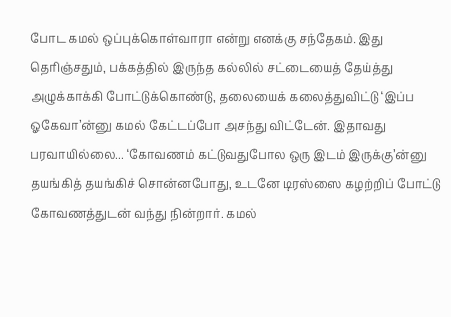போட கமல் ஒப்புக்கொள்வாரா என்று எனக்கு சந்தேகம். இது தெரிஞ்சதும், பக்கத்தில் இருந்த கல்லில் சட்டையைத் தேய்த்து அழுக்காக்கி போட்டுக்கொண்டு, தலையைக் கலைத்துவிட்டு ‘இப்ப ஓகேவா’ன்னு கமல் கேட்டப்போ அசந்து விட்டேன். இதாவது பரவாயில்லை... ‘கோவணம் கட்டுவதுபோல ஒரு இடம் இருக்கு’ன்னு தயங்கித் தயங்கிச் சொன்னபோது, உடனே டிரஸ்ஸை கழற்றிப் போட்டு கோவணத்துடன் வந்து நின்றார். கமல்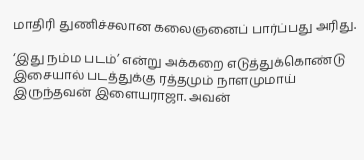மாதிரி துணிச்சலான கலைஞனைப் பார்ப்பது அரிது.

‘இது நம்ம படம்’ என்று அக்கறை எடுத்துக்கொண்டு இசையால் படத்துக்கு ரத்தமும் நாளமுமாய் இருந்தவன் இளையராஜா. அவன்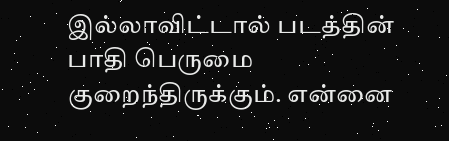இல்லாவிட்டால் படத்தின் பாதி பெருமை குறைந்திருக்கும். என்னை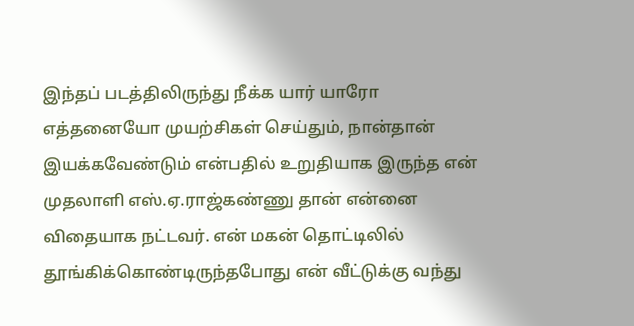இந்தப் படத்திலிருந்து நீக்க யார் யாரோ எத்தனையோ முயற்சிகள் செய்தும், நான்தான் இயக்கவேண்டும் என்பதில் உறுதியாக இருந்த என் முதலாளி எஸ்.ஏ.ராஜ்கண்ணு தான் என்னை விதையாக நட்டவர். என் மகன் தொட்டிலில் தூங்கிக்கொண்டிருந்தபோது என் வீட்டுக்கு வந்து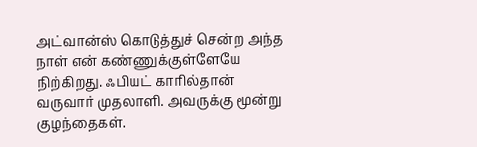அட்வான்ஸ் கொடுத்துச் சென்ற அந்த நாள் என் கண்ணுக்குள்ளேயே நிற்கிறது. ஃபியட் காரில்தான் வருவார் முதலாளி. அவருக்கு மூன்று குழந்தைகள்.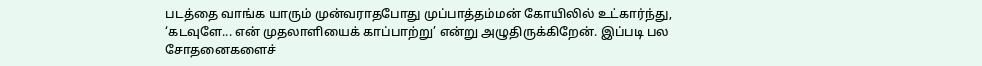படத்தை வாங்க யாரும் முன்வராதபோது முப்பாத்தம்மன் கோயிலில் உட்கார்ந்து, ‘கடவுளே... என் முதலாளியைக் காப்பாற்று’ என்று அழுதிருக்கிறேன். இப்படி பல சோதனைகளைச்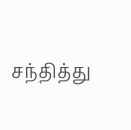சந்தித்து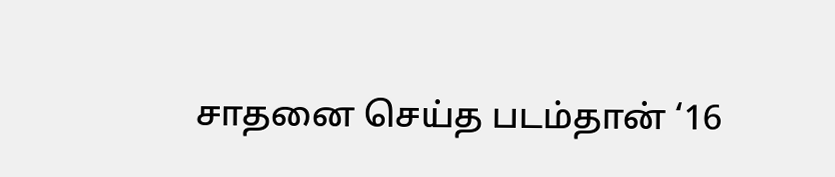சாதனை செய்த படம்தான் ‘16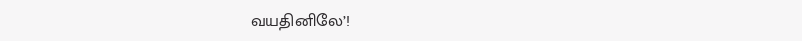வயதினிலே’!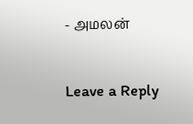- அமலன்


Leave a Reply